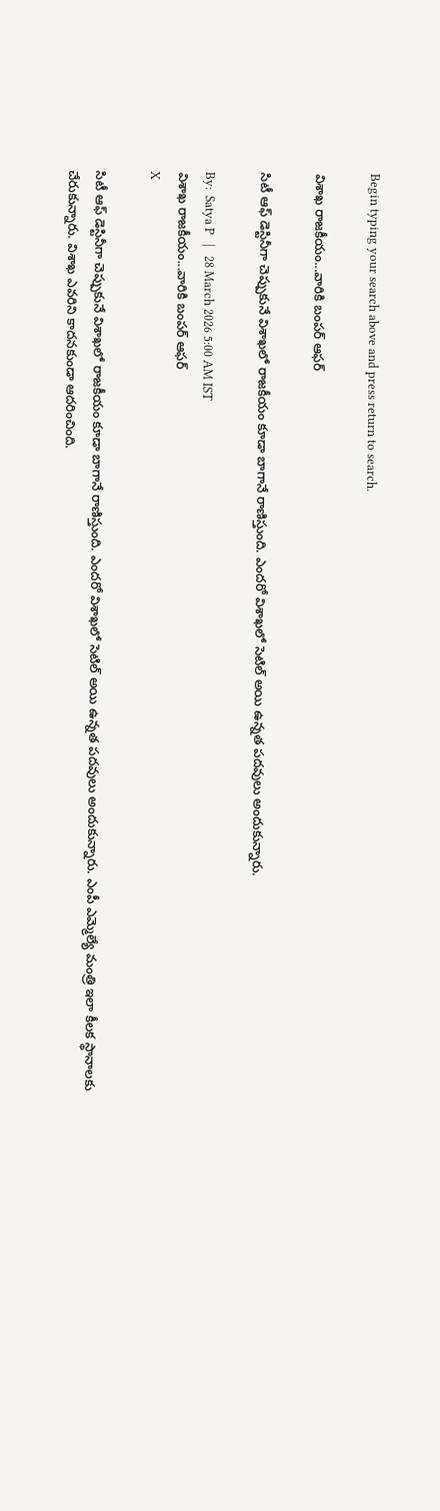Begin typing your search above and press return to search.

విశాఖ రాజకీయం...వారికి బంపర్ ఆఫర్

సిటీ ఆఫ్ డెస్టినీగా చెప్పుకునే విశాఖలో రాజకీయం కూడా బాగానే రాణిస్తుంది. ఎందరో విశాఖలో సెటిల్ అయి ఉన్నత పదవులు అందుకున్నారు.

By:  Satya P   |   28 March 2026 5:00 AM IST
విశాఖ రాజకీయం...వారికి బంపర్ ఆఫర్
X

సిటీ ఆఫ్ డెస్టినీగా చెప్పుకునే విశాఖలో రాజకీయం కూడా బాగానే రాణిస్తుంది. ఎందరో విశాఖలో సెటిల్ అయి ఉన్నత పదవులు అందుకున్నారు. ఎంపీ ఎమ్మెల్యే మంత్రి ఇలా కీలక స్థానాలకు చేరుకున్నారు. విశాఖ ఎవరిని కాదనకుండా ఆదరించింది.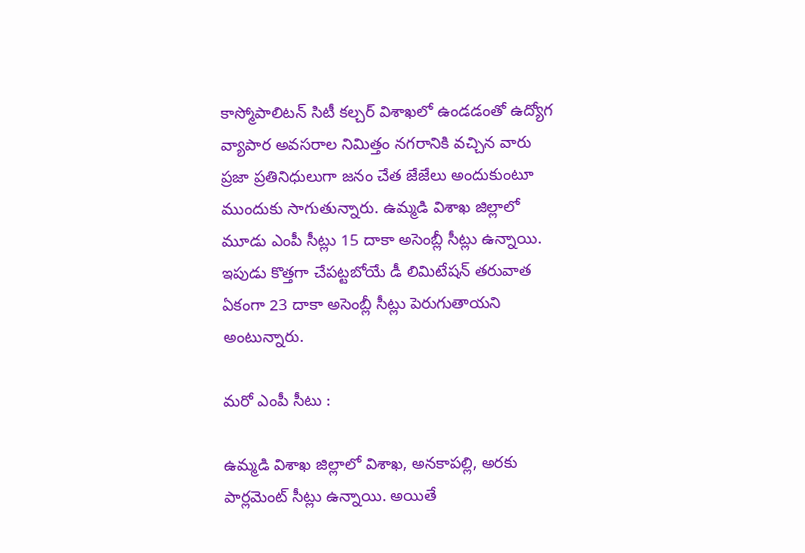కాస్మోపాలిటన్ సిటీ కల్చర్ విశాఖలో ఉండడంతో ఉద్యోగ వ్యాపార అవసరాల నిమిత్తం నగరానికి వచ్చిన వారు ప్రజా ప్రతినిధులుగా జనం చేత జేజేలు అందుకుంటూ ముందుకు సాగుతున్నారు. ఉమ్మడి విశాఖ జిల్లాలో మూడు ఎంపీ సీట్లు 15 దాకా అసెంబ్లీ సీట్లు ఉన్నాయి. ఇపుడు కొత్తగా చేపట్టబోయే డీ లిమిటేషన్ తరువాత ఏకంగా 23 దాకా అసెంబ్లీ సీట్లు పెరుగుతాయని అంటున్నారు.

మరో ఎంపీ సీటు :

ఉమ్మడి విశాఖ జిల్లాలో విశాఖ, అనకాపల్లి, అరకు పార్లమెంట్ సీట్లు ఉన్నాయి. అయితే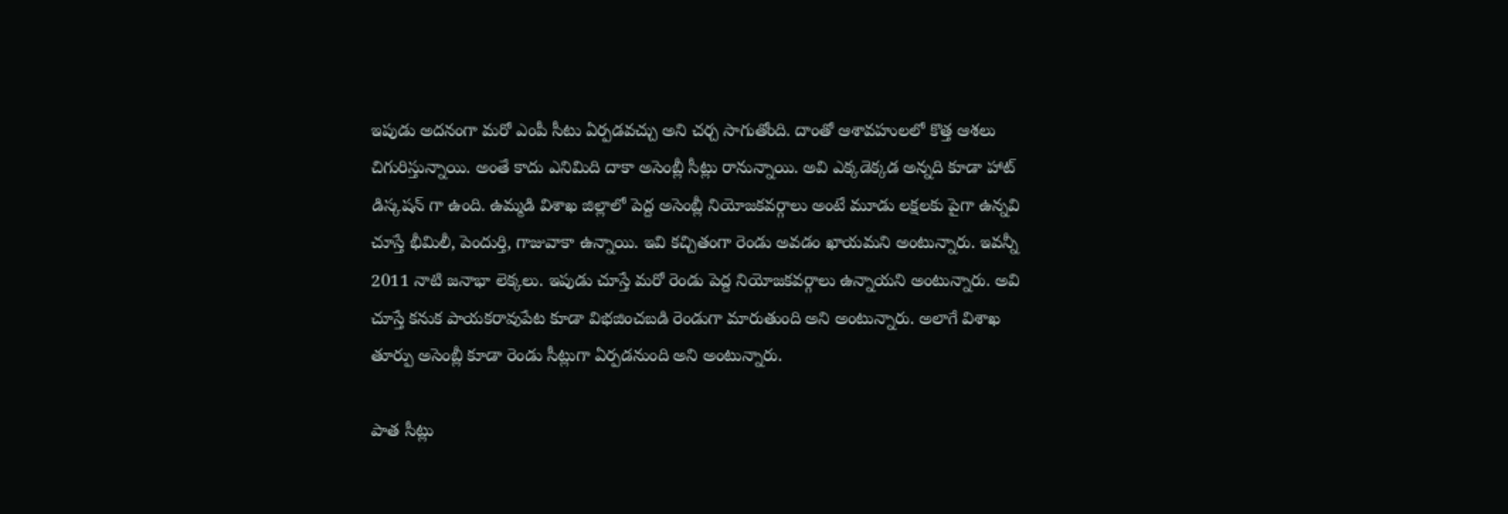ఇపుడు అదనంగా మరో ఎంపీ సీటు ఏర్పడవచ్చు అని చర్చ సాగుతోంది. దాంతో ఆశావహులలో కొత్త ఆశలు చిగురిస్తున్నాయి. అంతే కాదు ఎనిమిది దాకా అసెంబ్లీ సీట్లు రానున్నాయి. అవి ఎక్కడెక్కడ అన్నది కూడా హాట్ డిస్కషన్ గా ఉంది. ఉమ్మడి విశాఖ జిల్లాలో పెద్ద అసెంబ్లీ నియోజకవర్గాలు అంటే మూడు లక్షలకు పైగా ఉన్నవి చూస్తే భీమిలీ, పెందుర్తి, గాజువాకా ఉన్నాయి. ఇవి కచ్చితంగా రెండు అవడం ఖాయమని అంటున్నారు. ఇవన్నీ 2011 నాటి జనాభా లెక్కలు. ఇపుడు చూస్తే మరో రెండు పెద్ద నియోజకవర్గాలు ఉన్నాయని అంటున్నారు. అవి చూస్తే కనుక పాయకరావుపేట కూడా విభజించబడి రెండుగా మారుతుంది అని అంటున్నారు. అలాగే విశాఖ తూర్పు అసెంబ్లీ కూడా రెండు సీట్లుగా ఏర్పడనుంది అని అంటున్నారు.

పాత సీట్లు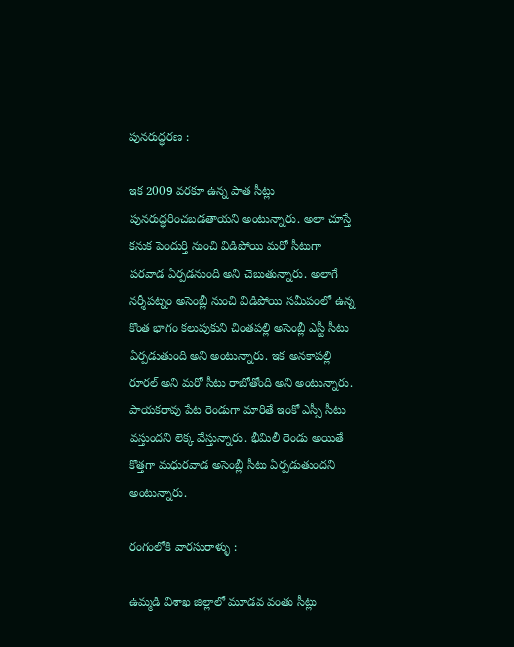పునరుద్ధరణ :

ఇక 2009 వరకూ ఉన్న పాత సీట్లు పునరుద్ధరించబడతాయని అంటున్నారు. అలా చూస్తే కనుక పెందుర్తి నుంచి విడిపోయి మరో సీటుగా పరవాడ ఏర్పడనుంది అని చెబుతున్నారు. అలాగే నర్శీపట్నం అసెంబ్లీ నుంచి విడిపోయి సమీపంలో ఉన్న కొంత భాగం కలుపుకుని చింతపల్లి అసెంబ్లీ ఎస్టీ సీటు ఏర్పడుతుంది అని అంటున్నారు. ఇక అనకాపల్లి రూరల్ అని మరో సీటు రాబోతోంది అని అంటున్నారు. పాయకరావు పేట రెండుగా మారితే ఇంకో ఎస్సీ సీటు వస్తుందని లెక్క వేస్తున్నారు. భీమిలీ రెండు అయితే కొత్తగా మధురవాడ అసెంబ్లీ సీటు ఏర్పడుతుందని అంటున్నారు.

రంగంలోకి వారసురాళ్ళు :

ఉమ్మడి విశాఖ జిల్లాలో మూడవ వంతు సీట్లు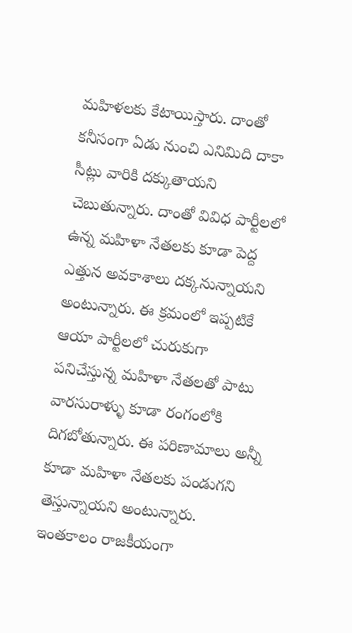మహిళలకు కేటాయిస్తారు. దాంతో కనీసంగా ఏడు నుంచి ఎనిమిది దాకా సీట్లు వారికి దక్కుతాయని చెబుతున్నారు. దాంతో వివిధ పార్టీలలో ఉన్న మహిళా నేతలకు కూడా పెద్ద ఎత్తున అవకాశాలు దక్కనున్నాయని అంటున్నారు. ఈ క్రమంలో ఇప్పటికే ఆయా పార్టీలలో చురుకుగా పనిచేస్తున్న మహిళా నేతలతో పాటు వారసురాళ్ళు కూడా రంగంలోకి దిగబోతున్నారు. ఈ పరిణామాలు అన్నీ కూడా మహిళా నేతలకు పండుగని తెస్తున్నాయని అంటున్నారు. ఇంతకాలం రాజకీయంగా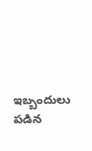ఇబ్బందులు పడిన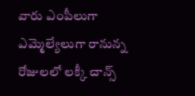వారు ఎంపీలుగా ఎమ్మెల్యేలుగా రానున్న రోజులలో లక్కీ చాన్స్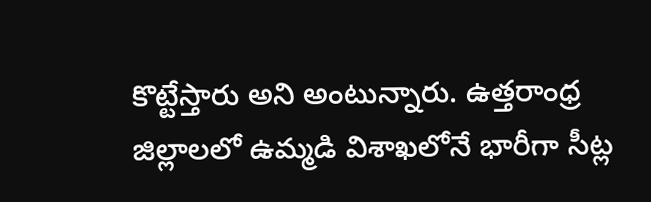కొట్టేస్తారు అని అంటున్నారు. ఉత్తరాంధ్ర జిల్లాలలో ఉమ్మడి విశాఖలోనే భారీగా సీట్ల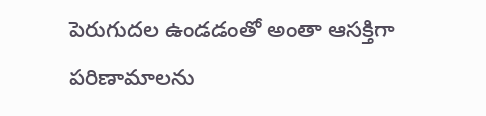పెరుగుదల ఉండడంతో అంతా ఆసక్తిగా పరిణామాలను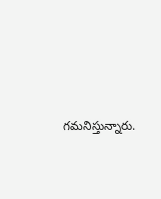గమనిస్తున్నారు.